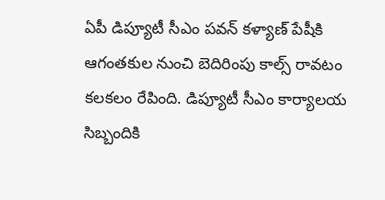ఏపీ డిప్యూటీ సీఎం పవన్ కళ్యాణ్ పేషీకి ఆగంతకుల నుంచి బెదిరింపు కాల్స్ రావటం కలకలం రేపింది. డిప్యూటీ సీఎం కార్యాలయ సిబ్బందికి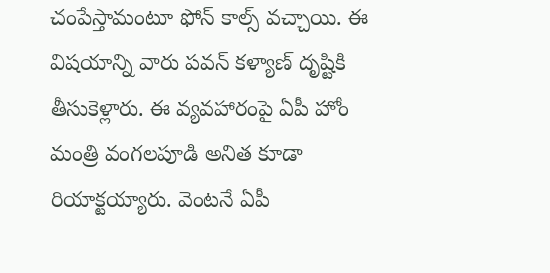చంపేస్తామంటూ ఫోన్ కాల్స్ వచ్చాయి. ఈ విషయాన్ని వారు పవన్ కళ్యాణ్ దృష్టికి తీసుకెళ్లారు. ఈ వ్యవహారంపై ఏపీ హోం మంత్రి వంగలపూడి అనిత కూడా రియాక్టయ్యారు. వెంటనే ఏపీ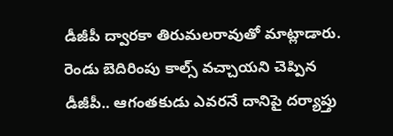డీజీపీ ద్వారకా తిరుమలరావుతో మాట్లాడారు. రెండు బెదిరింపు కాల్స్ వచ్చాయని చెప్పిన డీజీపీ.. ఆగంతకుడు ఎవరనే దానిపై దర్యాప్తు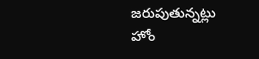జరుపుతున్నట్లు హోం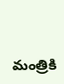మంత్రికి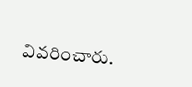వివరించారు.